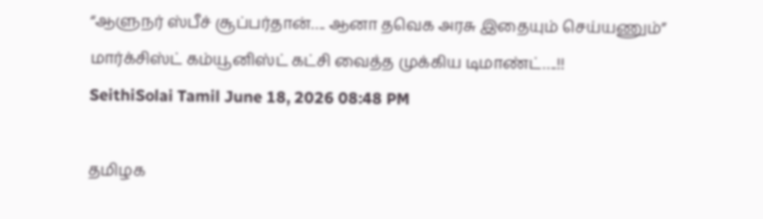“ஆளுநர் ஸ்பீச் சூப்பர்தான்…. ஆனா தவெக அரசு இதையும் செய்யணும்” மார்க்சிஸ்ட் கம்யூனிஸ்ட் கட்சி வைத்த முக்கிய டிமாண்ட்….!!
SeithiSolai Tamil June 18, 2026 08:48 PM

தமிழக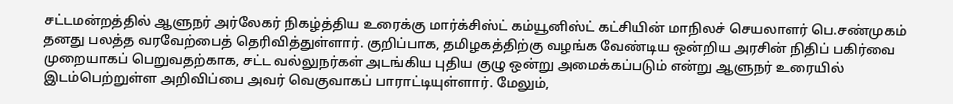சட்டமன்றத்தில் ஆளுநர் அர்லேகர் நிகழ்த்திய உரைக்கு மார்க்சிஸ்ட் கம்யூனிஸ்ட் கட்சியின் மாநிலச் செயலாளர் பெ.சண்முகம் தனது பலத்த வரவேற்பைத் தெரிவித்துள்ளார். குறிப்பாக, தமிழகத்திற்கு வழங்க வேண்டிய ஒன்றிய அரசின் நிதிப் பகிர்வை முறையாகப் பெறுவதற்காக, சட்ட வல்லுநர்கள் அடங்கிய புதிய குழு ஒன்று அமைக்கப்படும் என்று ஆளுநர் உரையில் இடம்பெற்றுள்ள அறிவிப்பை அவர் வெகுவாகப் பாராட்டியுள்ளார். மேலும்,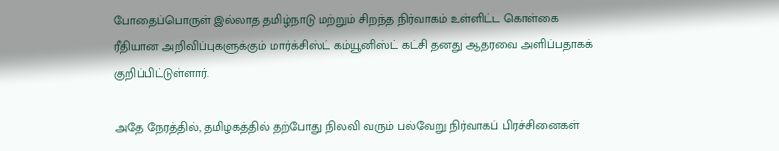போதைப்பொருள் இல்லாத தமிழ்நாடு மற்றும் சிறந்த நிர்வாகம் உள்ளிட்ட கொள்கை ரீதியான அறிவிப்புகளுக்கும் மார்க்சிஸ்ட் கம்யூனிஸ்ட் கட்சி தனது ஆதரவை அளிப்பதாகக் குறிப்பிட்டுள்ளார்.

அதே நேரத்தில், தமிழகத்தில் தற்போது நிலவி வரும் பல்வேறு நிர்வாகப் பிரச்சினைகள்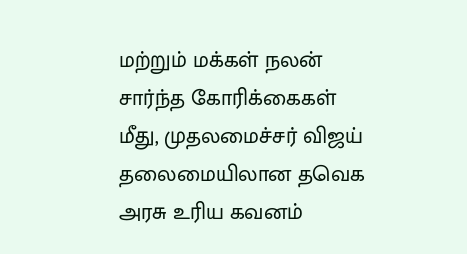மற்றும் மக்கள் நலன் சார்ந்த கோரிக்கைகள் மீது, முதலமைச்சர் விஜய் தலைமையிலான தவெக அரசு உரிய கவனம்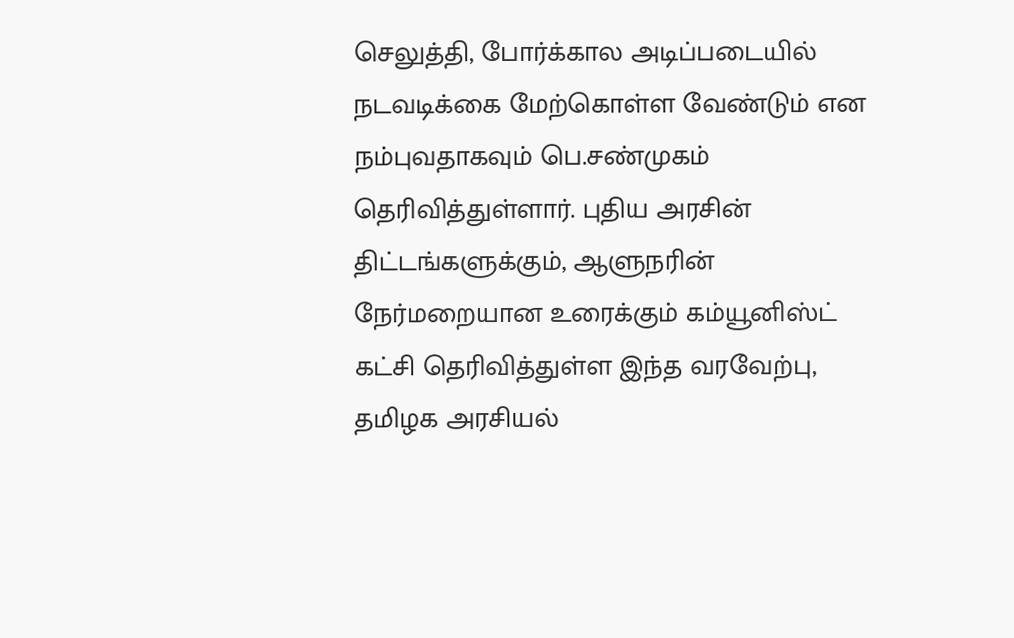செலுத்தி, போர்க்கால அடிப்படையில் நடவடிக்கை மேற்கொள்ள வேண்டும் என நம்புவதாகவும் பெ.சண்முகம் தெரிவித்துள்ளார். புதிய அரசின் திட்டங்களுக்கும், ஆளுநரின் நேர்மறையான உரைக்கும் கம்யூனிஸ்ட் கட்சி தெரிவித்துள்ள இந்த வரவேற்பு, தமிழக அரசியல்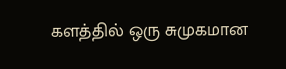களத்தில் ஒரு சுமுகமான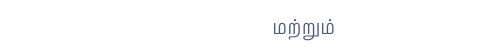மற்றும்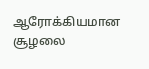ஆரோக்கியமான சூழலை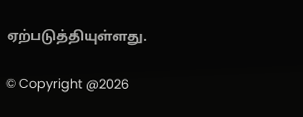ஏற்படுத்தியுள்ளது.

© Copyright @2026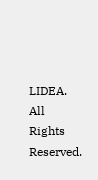LIDEA. All Rights Reserved.